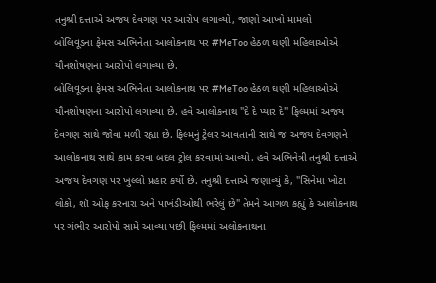તનુશ્રી દત્તાએ અજય દેવગણ પર આરોપ લગાવ્યો, જાણો આખો મામલો
બોલિવૂડના ફેમસ અભિનેતા આલોકનાથ પર #MeToo હેઠળ ઘણી મહિલાઓએ યૌનશોષણના આરોપો લગાવ્યા છે.
બોલિવૂડના ફેમસ અભિનેતા આલોકનાથ પર #MeToo હેઠળ ઘણી મહિલાઓએ યૌનશોષણના આરોપો લગાવ્યા છે. હવે આલોકનાથ "દે દે પ્યાર દે" ફિલ્મમાં અજય દેવગણ સાથે જોવા મળી રહ્યા છે. ફિલ્મનું ટ્રેલર આવતાની સાથે જ અજય દેવગણને આલોકનાથ સાથે કામ કરવા બદલ ટ્રોલ કરવામાં આવ્યો. હવે અભિનેત્રી તનુશ્રી દત્તાએ અજય દેવગણ પર ખુલ્લો પ્રહાર કર્યો છે. તનુશ્રી દત્તાએ જણાવ્યું કે, "સિનેમા ખોટા લોકો, શૉ ઓફ કરનારા અને પાખંડીઓથી ભરેલું છે" તેમને આગળ કહ્યું કે આલોકનાથ પર ગંભીર આરોપો સામે આવ્યા પછી ફિલ્મમાં અલોકનાથના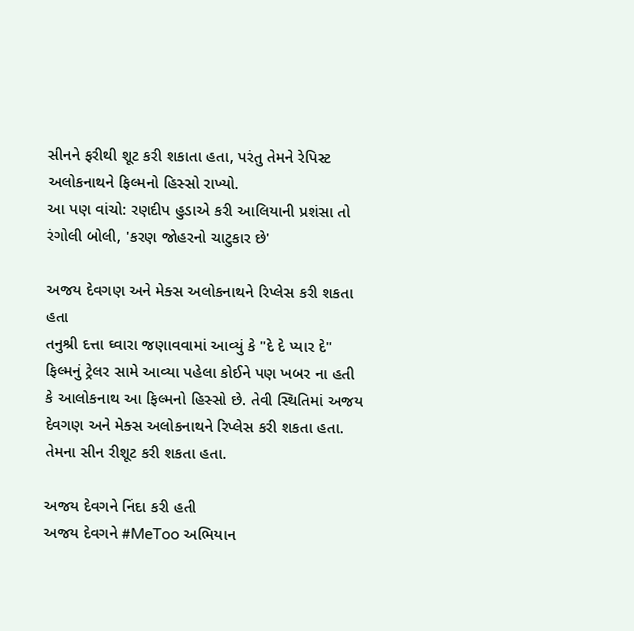સીનને ફરીથી શૂટ કરી શકાતા હતા, પરંતુ તેમને રેપિસ્ટ અલોકનાથને ફિલ્મનો હિસ્સો રાખ્યો.
આ પણ વાંચો: રણદીપ હુડાએ કરી આલિયાની પ્રશંસા તો રંગોલી બોલી, 'કરણ જોહરનો ચાટુકાર છે'

અજય દેવગણ અને મેક્સ અલોકનાથને રિપ્લેસ કરી શકતા હતા
તનુશ્રી દત્તા ઘ્વારા જણાવવામાં આવ્યું કે "દે દે પ્યાર દે" ફિલ્મનું ટ્રેલર સામે આવ્યા પહેલા કોઈને પણ ખબર ના હતી કે આલોકનાથ આ ફિલ્મનો હિસ્સો છે. તેવી સ્થિતિમાં અજય દેવગણ અને મેક્સ અલોકનાથને રિપ્લેસ કરી શકતા હતા. તેમના સીન રીશૂટ કરી શકતા હતા.

અજય દેવગને નિંદા કરી હતી
અજય દેવગને #MeToo અભિયાન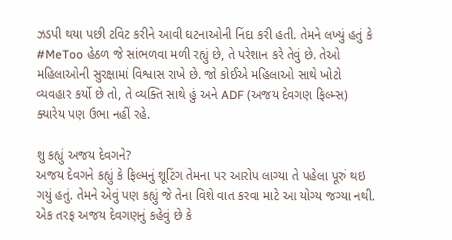ઝડપી થયા પછી ટવિટ કરીને આવી ઘટનાઓની નિંદા કરી હતી. તેમને લખ્યું હતું કે #MeToo હેઠળ જે સાંભળવા મળી રહ્યું છે, તે પરેશાન કરે તેવું છે. તેઓ મહિલાઓની સુરક્ષામાં વિશ્વાસ રાખે છે. જો કોઈએ મહિલાઓ સાથે ખોટો વ્યવહાર કર્યો છે તો, તે વ્યક્તિ સાથે હું અને ADF (અજય દેવગણ ફિલ્મ્સ) ક્યારેય પણ ઉભા નહીં રહે.

શુ કહ્યું અજય દેવગને?
અજય દેવગને કહ્યું કે ફિલ્મનું શૂટિંગ તેમના પર આરોપ લાગ્યા તે પહેલા પૂરું થઇ ગયું હતું. તેમને એવું પણ કહ્યું જે તેના વિશે વાત કરવા માટે આ યોગ્ય જગ્યા નથી. એક તરફ અજય દેવગણનું કહેવું છે કે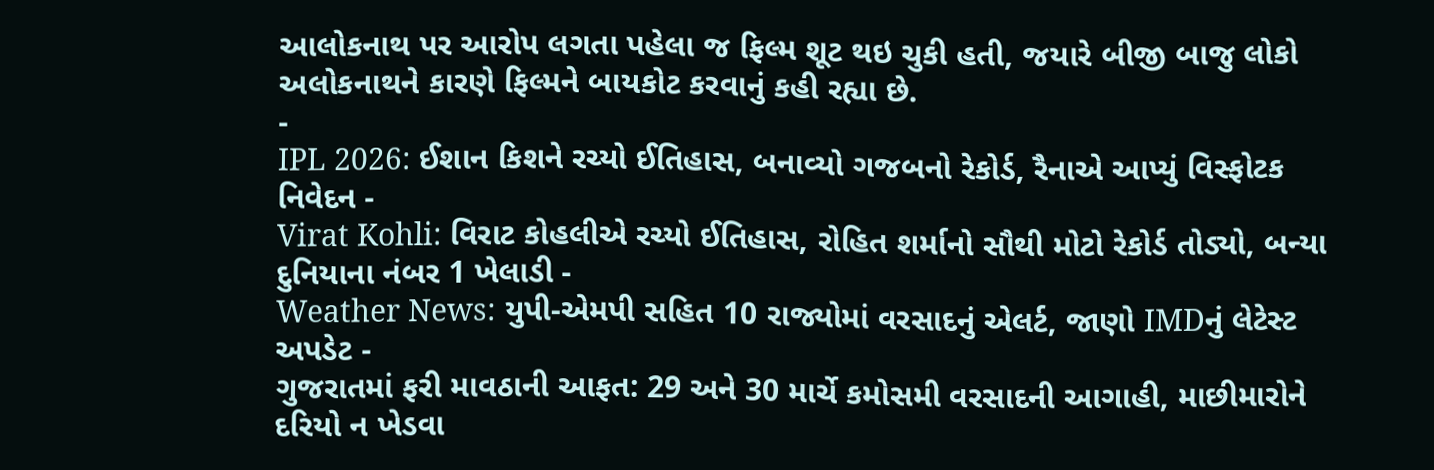આલોકનાથ પર આરોપ લગતા પહેલા જ ફિલ્મ શૂટ થઇ ચુકી હતી, જયારે બીજી બાજુ લોકો અલોકનાથને કારણે ફિલ્મને બાયકોટ કરવાનું કહી રહ્યા છે.
-
IPL 2026: ઈશાન કિશને રચ્યો ઈતિહાસ, બનાવ્યો ગજબનો રેકોર્ડ, રૈનાએ આપ્યું વિસ્ફોટક નિવેદન -
Virat Kohli: વિરાટ કોહલીએ રચ્યો ઈતિહાસ, રોહિત શર્માનો સૌથી મોટો રેકોર્ડ તોડ્યો, બન્યા દુનિયાના નંબર 1 ખેલાડી -
Weather News: યુપી-એમપી સહિત 10 રાજ્યોમાં વરસાદનું એલર્ટ, જાણો IMDનું લેટેસ્ટ અપડેટ -
ગુજરાતમાં ફરી માવઠાની આફત: 29 અને 30 માર્ચે કમોસમી વરસાદની આગાહી, માછીમારોને દરિયો ન ખેડવા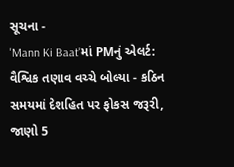સૂચના -
'Mann Ki Baat'માં PMનું એલર્ટ: વૈશ્વિક તણાવ વચ્ચે બોલ્યા - કઠિન સમયમાં દેશહિત પર ફોકસ જરૂરી, જાણો 5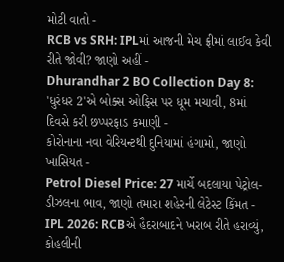મોટી વાતો -
RCB vs SRH: IPLમાં આજની મેચ ફ્રીમાં લાઈવ કેવી રીતે જોવી? જાણો અહીં -
Dhurandhar 2 BO Collection Day 8: 'ધુરંધર 2'એ બોક્સ ઓફિસ પર ધૂમ મચાવી, 8માં દિવસે કરી છપ્પરફાડ કમાણી -
કોરોનાના નવા વેરિયન્ટથી દુનિયામાં હંગામો, જાણો ખાસિયત -
Petrol Diesel Price: 27 માર્ચે બદલાયા પેટ્રોલ-ડીઝલના ભાવ, જાણો તમારા શહેરની લેટેસ્ટ કિંમત -
IPL 2026: RCBએ હૈદરાબાદને ખરાબ રીતે હરાવ્યું, કોહલીની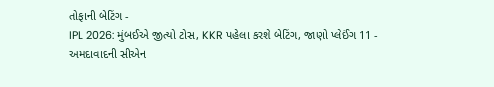તોફાની બેટિંગ -
IPL 2026: મુંબઈએ જીત્યો ટોસ, KKR પહેલા કરશે બેટિંગ, જાણો પ્લેઈંગ 11 -
અમદાવાદની સીએન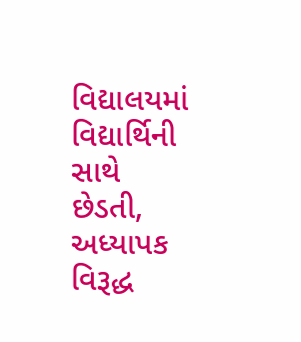વિદ્યાલયમાં વિદ્યાર્થિની સાથે છેડતી, અધ્યાપક વિરૂદ્ધ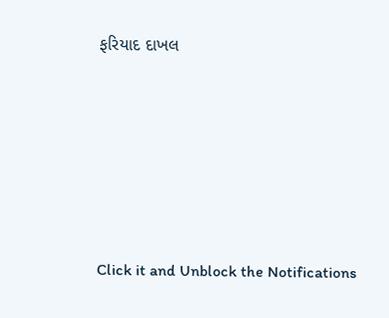ફરિયાદ દાખલ









Click it and Unblock the Notifications